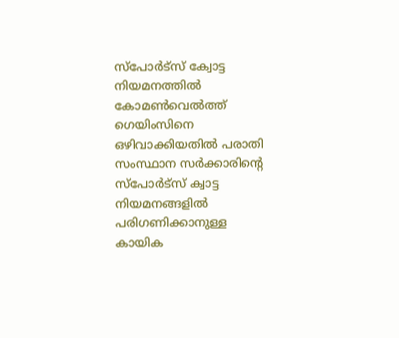സ്പോർട്സ് ക്വോട്ട നിയമനത്തിൽ കോമൺവെൽത്ത് ഗെയിംസിനെ ഒഴിവാക്കിയതിൽ പരാതി
സംസ്ഥാന സർക്കാരിന്റെ സ്പോർട്സ് ക്വാട്ട നിയമനങ്ങളിൽ പരിഗണിക്കാനുള്ള കായിക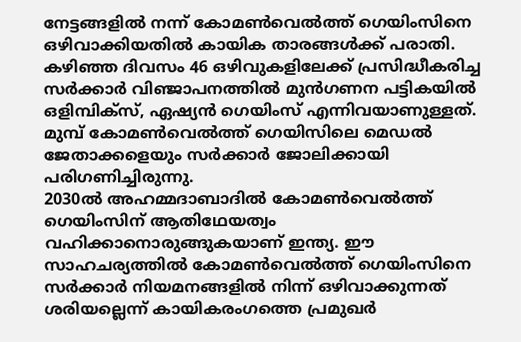നേട്ടങ്ങളിൽ നന്ന് കോമൺവെൽത്ത് ഗെയിംസിനെ ഒഴിവാക്കിയതിൽ കായിക താരങ്ങൾക്ക് പരാതി. കഴിഞ്ഞ ദിവസം 46 ഒഴിവുകളിലേക്ക് പ്രസിദ്ധീകരിച്ച സർക്കാർ വിഞ്ജാപനത്തിൽ മുൻഗണന പട്ടികയിൽ ഒളിമ്പിക്സ്, ഏഷ്യൻ ഗെയിംസ് എന്നിവയാണുള്ളത്. മുമ്പ് കോമൺവെൽത്ത് ഗെയിസിലെ മെഡൽ ജേതാക്കളെയും സർക്കാർ ജോലിക്കായി പരിഗണിച്ചിരുന്നു.
2030ൽ അഹമ്മദാബാദിൽ കോമൺവെൽത്ത് ഗെയിംസിന് ആതിഥേയത്വം വഹിക്കാനൊരുങ്ങുകയാണ് ഇന്ത്യ. ഈ സാഹചര്യത്തിൽ കോമൺവെൽത്ത് ഗെയിംസിനെ സർക്കാർ നിയമനങ്ങളിൽ നിന്ന് ഒഴിവാക്കുന്നത് ശരിയല്ലെന്ന് കായികരംഗത്തെ പ്രമുഖർ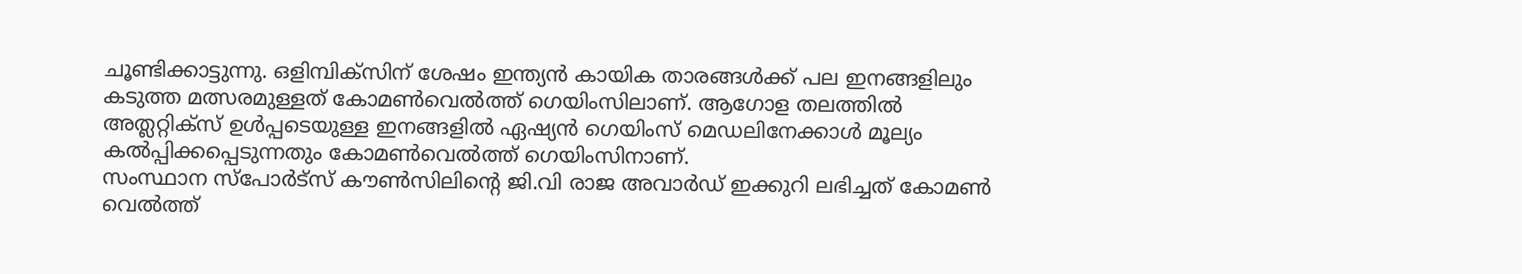ചൂണ്ടിക്കാട്ടുന്നു. ഒളിമ്പിക്സിന് ശേഷം ഇന്ത്യൻ കായിക താരങ്ങൾക്ക് പല ഇനങ്ങളിലും കടുത്ത മത്സരമുള്ളത് കോമൺവെൽത്ത് ഗെയിംസിലാണ്. ആഗോള തലത്തിൽ അത്ലറ്റിക്സ് ഉൾപ്പടെയുള്ള ഇനങ്ങളിൽ ഏഷ്യൻ ഗെയിംസ് മെഡലിനേക്കാൾ മൂല്യം കൽപ്പിക്കപ്പെടുന്നതും കോമൺവെൽത്ത് ഗെയിംസിനാണ്.
സംസ്ഥാന സ്പോർട്സ് കൗൺസിലിന്റെ ജി.വി രാജ അവാർഡ് ഇക്കുറി ലഭിച്ചത് കോമൺ വെൽത്ത്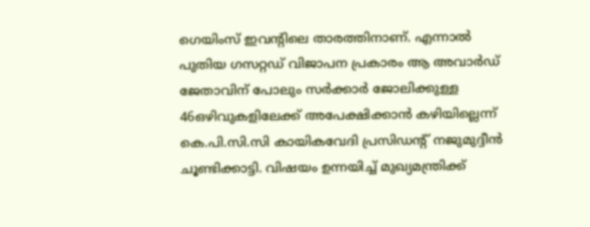ഗെയിംസ് ഇവന്റിലെ താരത്തിനാണ്. എന്നാൽ പുതിയ ഗസറ്റഡ് വിജാപന പ്രകാരം ആ അവാർഡ് ജേതാവിന് പോലും സർക്കാർ ജോലിക്കുള്ള 46ഒഴിവുകളിലേക്ക് അപേക്ഷിക്കാൻ കഴിയില്ലെന്ന് കെ.പി.സി.സി കായികവേദി പ്രസിഡന്റ് നജുമുദ്ദീൻ ചൂണ്ടിക്കാട്ടി. വിഷയം ഉന്നയിച്ച് മുഖ്യമന്ത്രിക്ക്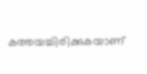കത്തയച്ചിരിക്കുകയാണ്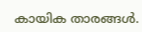കായിക താരങ്ങൾ.